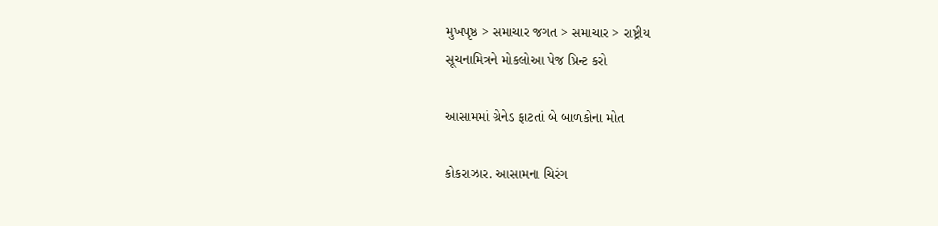મુખપૃષ્ઠ > સમાચાર જગત > સમાચાર > રાષ્ટ્રીય
સૂચનામિત્રને મોકલોઆ પેજ પ્રિન્ટ કરો

આસામમાં ગ્રેનેડ ફાટતાં બે બાળકોના મોત

કોકરાઝાર. આસામના ચિરંગ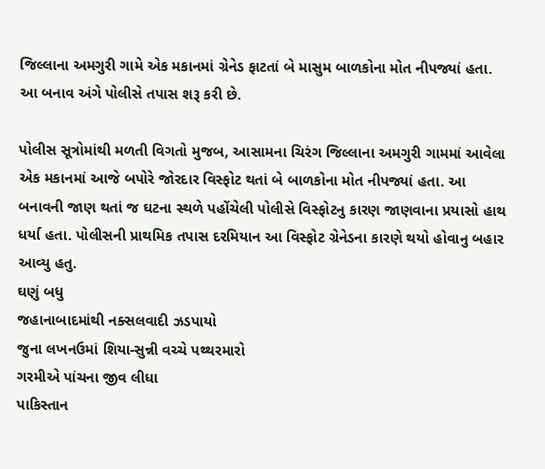જિલ્લાના અમગુરી ગામે એક મકાનમાં ગ્રેનેડ ફાટતાં બે માસુમ બાળકોના મોત નીપજ્યાં હતા. આ બનાવ અંગે પોલીસે તપાસ શરૂ કરી છે.

પોલીસ સૂત્રોમાંથી મળતી વિગતો મુજબ, આસામના ચિરંગ જિલ્લાના અમગુરી ગામમાં આવેલા એક મકાનમાં આજે બપોરે જોરદાર વિસ્ફોટ થતાં બે બાળકોના મોત નીપજ્યાં હતા. આ બનાવની જાણ થતાં જ ઘટના સ્થળે પહોંચેલી પોલીસે વિસ્ફોટનુ કારણ જાણવાના પ્રયાસો હાથ ધર્યા હતા. પોલીસની પ્રાથમિક તપાસ દરમિયાન આ વિસ્ફોટ ગ્રેનેડના કારણે થયો હોવાનુ બહાર આવ્યુ હતુ.
ઘણું બધુ
જહાનાબાદમાંથી નક્સલવાદી ઝડપાયો
જુના લખનઉમાં શિયા-સુન્ની વચ્ચે પથ્થરમારો
ગરમીએ પાંચના જીવ લીધા
પાકિસ્તાન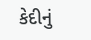કેદીનું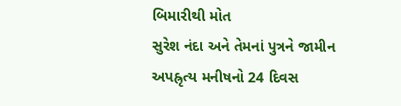બિમારીથી મોત
સુરેશ નંદા અને તેમનાં પુત્રને જામીન
અપહ્રૃત્ય મનીષનો 24 દિવસ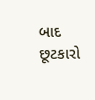બાદ છૂટકારો